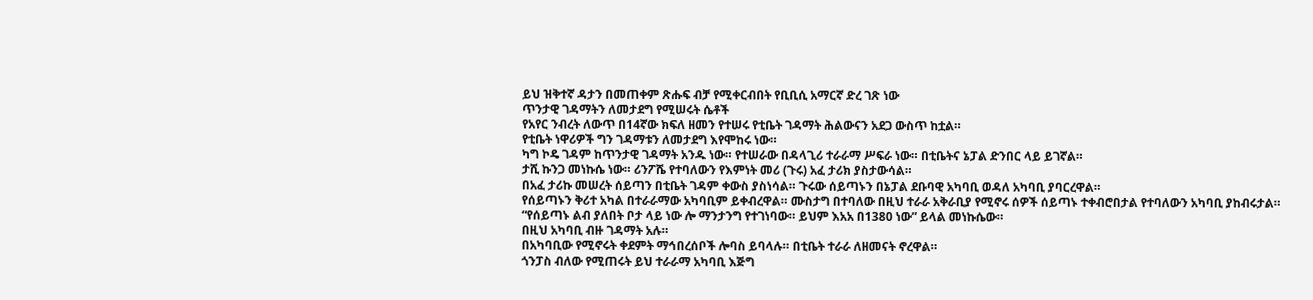ይህ ዝቅተኛ ዳታን በመጠቀም ጽሑፍ ብቻ የሚቀርብበት የቢቢሲ አማርኛ ድረ ገጽ ነው
ጥንታዊ ገዳማትን ለመታደግ የሚሠሩት ሴቶች
የአየር ንብረት ለውጥ በ14ኛው ክፍለ ዘመን የተሠሩ የቲቤት ገዳማት ሕልውናን አደጋ ውስጥ ከቷል።
የቲቤት ነዋሪዎች ግን ገዳማቱን ለመታደግ እየሞከሩ ነው።
ካግ ኮዴ ገዳም ከጥንታዊ ገዳማት አንዱ ነው። የተሠራው በዳላጊሪ ተራራማ ሥፍራ ነው። በቲቤትና ኔፓል ድንበር ላይ ይገኛል።
ታሺ ኩንጋ መነኩሴ ነው። ሪንፖሼ የተባለውን የእምነት መሪ (ጉሩ) አፈ ታሪክ ያስታውሳል።
በአፈ ታሪኩ መሠረት ሰይጣን በቲቤት ገዳም ቀውስ ያስነሳል። ጉሩው ሰይጣኑን በኔፓል ደቡባዊ አካባቢ ወዳለ አካባቢ ያባርረዋል።
የሰይጣኑን ቅሪተ አካል በተራራማው አካባቢም ይቀብረዋል። ሙስታግ በተባለው በዚህ ተራራ አቅራቢያ የሚኖሩ ሰዎች ሰይጣኑ ተቀብሮበታል የተባለውን አካባቢ ያከብሩታል።
“የሰይጣኑ ልብ ያለበት ቦታ ላይ ነው ሎ ማንታንግ የተገነባው። ይህም እአአ በ1380 ነው” ይላል መነኩሴው።
በዚህ አካባቢ ብዙ ገዳማት አሉ።
በአካባቢው የሚኖሩት ቀደምት ማኅበረሰቦች ሎባስ ይባላሉ። በቲቤት ተራራ ለዘመናት ኖረዋል።
ጎንፓስ ብለው የሚጠሩት ይህ ተራራማ አካባቢ እጅግ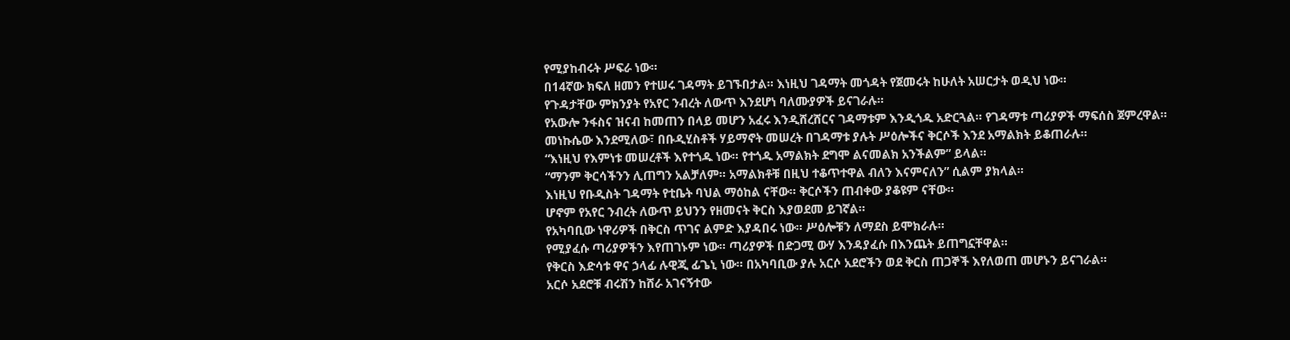የሚያከብሩት ሥፍራ ነው።
በ14ኛው ክፍለ ዘመን የተሠሩ ገዳማት ይገኙበታል። እነዚህ ገዳማት መጎዳት የጀመሩት ከሁለት አሠርታት ወዲህ ነው።
የጉዳታቸው ምክንያት የአየር ንብረት ለውጥ እንደሆነ ባለሙያዎች ይናገራሉ።
የአውሎ ንፋስና ዝናብ ከመጠን በላይ መሆን አፈሩ እንዲሸረሸርና ገዳማቱም እንዲጎዱ አድርጓል። የገዳማቱ ጣሪያዎች ማፍሰስ ጀምረዋል።
መነኩሴው እንደሚለው፣ በቡዲሂስቶች ሃይማኖት መሠረት በገዳማቱ ያሉት ሥዕሎችና ቅርሶች እንደ አማልክት ይቆጠራሉ።
“እነዚህ የእምነቱ መሠረቶች እየተጎዱ ነው። የተጎዱ አማልክት ደግሞ ልናመልክ አንችልም” ይላል።
“ማንም ቅርሳችንን ሊጠግን አልቻለም። አማልክቶቹ በዚህ ተቆጥተዋል ብለን እናምናለን” ሲልም ያክላል።
እነዚህ የቡዲስት ገዳማት የቲቤት ባህል ማዕከል ናቸው። ቅርሶችን ጠብቀው ያቆዩም ናቸው።
ሆኖም የአየር ንብረት ለውጥ ይህንን የዘመናት ቅርስ እያወደመ ይገኛል።
የአካባቢው ነዋሪዎች በቅርስ ጥገና ልምድ እያዳበሩ ነው። ሥዕሎቹን ለማደስ ይሞክራሉ።
የሚያፈሱ ጣሪያዎችን እየጠገኑም ነው። ጣሪያዎች በድጋሚ ውሃ እንዳያፈሱ በእንጨት ይጠግኗቸዋል።
የቅርስ እድሳቱ ዋና ኃላፊ ሉዊጂ ፊጌኒ ነው። በአካባቢው ያሉ አርሶ አደሮችን ወደ ቅርስ ጠጋኞች እየለወጠ መሆኑን ይናገራል።
አርሶ አደሮቹ ብሩሽን ከሸራ አገናኝተው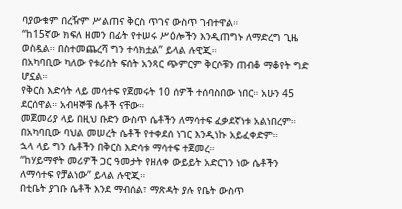ባያውቁም በረዥም ሥልጠና ቅርስ ጥገና ውስጥ ገብተዋል።
“ከ15ኛው ክፍለ ዘመን በፊት የተሠሩ ሥዕሎችን እንዲጠግኑ ለማድረግ ጊዜ ወስዷል። በስተመጨረሻ ግን ተሳክቷል” ይላል ሉዊጂ።
በአካባቢው ካለው የቱሪስት ፍሰት አንጻር ጭምርም ቅርሶቹን ጠብቆ ማቆየት ግድ ሆኗል።
የቅርስ እድሳት ላይ መሳተፍ የጀመሩት 10 ሰዎች ተሰባስበው ነበር። አሁን 45 ደርሰዋል። አብዛኞቹ ሴቶች ናቸው።
መጀመሪያ ላይ በዚህ ቡድን ውስጥ ሴቶችን ለማሳተፍ ፈቃደኛነቱ አልነበረም።
በአካባቢው ባህል መሠረት ሴቶች የተቀደሰ ነገር እንዲነኩ አይፈቀድም።
ኋላ ላይ ግን ሴቶችን በቅርስ እድሳቱ ማሳተፍ ተጀመረ።
“ከሃይማኖት መሪዎች ጋር ዓመታት የዘለቀ ውይይት አድርገን ነው ሴቶችን ለማሳተፍ የቻልነው” ይላል ሉዊጂ።
በቲቤት ያገቡ ሴቶች እንደ ማብሰል፣ ማጽዳት ያሉ የቤት ውስጥ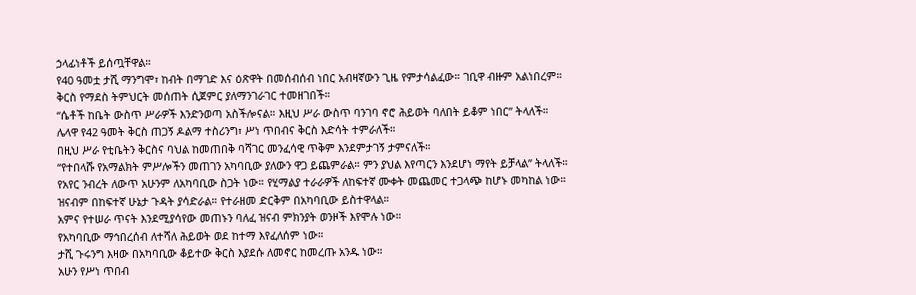ኃላፊነቶች ይሰጧቸዋል።
የ40 ዓመቷ ታሺ ማንግሞ፣ ከብት በማገድ እና ዕጽዋት በመሰብሰብ ነበር አብዛኛውን ጊዜ የምታሳልፈው። ገቢዋ ብዙም አልነበረም።
ቅርስ የማደስ ትምህርት መሰጠት ሲጀምር ያለማንገራገር ተመዘገበች።
“ሴቶች ከቤት ውስጥ ሥራዎች እንድንወጣ አስችሎናል። እዚህ ሥራ ውስጥ ባንገባ ኖሮ ሕይወት ባለበት ይቆም ነበር” ትላለች።
ሌላዋ የ42 ዓመት ቅርስ ጠጋኝ ዶልማ ተስሪንግ፣ ሥነ ጥበብና ቅርስ እድሳት ተምራለች።
በዚህ ሥራ የቲቤትን ቅርስና ባህል ከመጠበቅ ባሻገር መንፈሳዊ ጥቅም እንደምታገኝ ታምናለች።
“የተበላሹ የአማልክት ምሥሎችን መጠገን አካባቢው ያለውን ዋጋ ይጨምራል። ምን ያህል እየጣርን እንደሆነ ማየት ይቻላል” ትላለች።
የአየር ንብረት ለውጥ አሁንም ለአካባቢው ስጋት ነው። የሂማልያ ተራራዎች ለከፍተኛ ሙቀት መጨመር ተጋላጭ ከሆኑ መካከል ነው።
ዝናብም በከፍተኛ ሁኔታ ጉዳት ያሳድራል። የተራዘመ ድርቅም በአካባቢው ይስተዋላል።
አምና የተሠራ ጥናት እንደሚያሳየው መጠኑን ባለፈ ዝናብ ምክንያት ወንዞች እየሞሉ ነው።
የአካባቢው ማኅበረሰብ ለተሻለ ሕይወት ወደ ከተማ እየፈለሰም ነው።
ታሺ ጉሩንግ እዛው በአካባቢው ቆይተው ቅርስ እያደሱ ለመኖር ከመረጡ አንዱ ነው።
አሁን የሥነ ጥበብ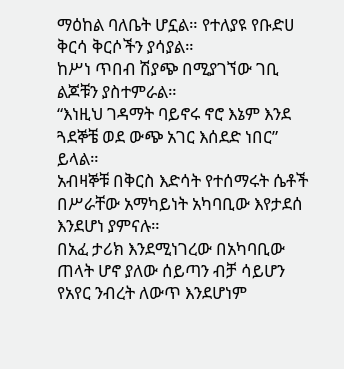ማዕከል ባለቤት ሆኗል። የተለያዩ የቡድሀ ቅርሳ ቅርሶችን ያሳያል።
ከሥነ ጥበብ ሽያጭ በሚያገኘው ገቢ ልጆቹን ያስተምራል።
“እነዚህ ገዳማት ባይኖሩ ኖሮ እኔም እንደ ጓደኞቼ ወደ ውጭ አገር እሰደድ ነበር” ይላል።
አብዛኞቹ በቅርስ እድሳት የተሰማሩት ሴቶች በሥራቸው አማካይነት አካባቢው እየታደሰ እንደሆነ ያምናሉ።
በአፈ ታሪክ እንደሚነገረው በአካባቢው ጠላት ሆኖ ያለው ሰይጣን ብቻ ሳይሆን የአየር ንብረት ለውጥ እንደሆነም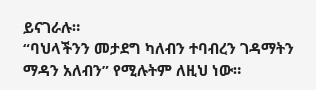ይናገራሉ።
“ባህላችንን መታደግ ካለብን ተባብረን ገዳማትን ማዳን አለብን” የሚሉትም ለዚህ ነው።